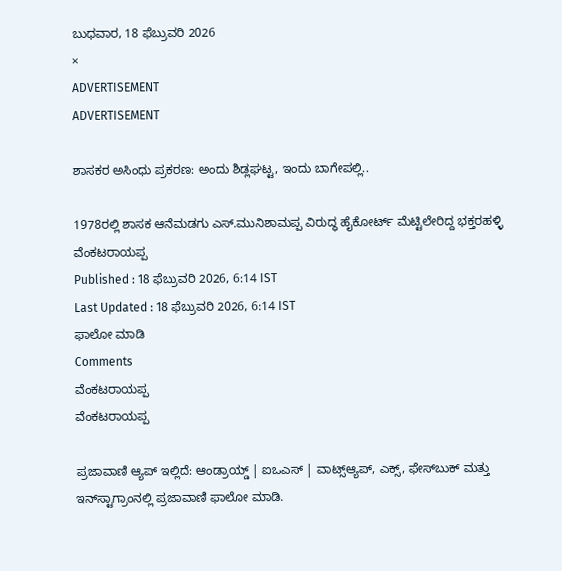ಬುಧವಾರ, 18 ಫೆಬ್ರುವರಿ 2026
×
ADVERTISEMENT
ADVERTISEMENT

ಶಾಸಕರ ಅಸಿಂಧು ಪ್ರಕರಣ: ಅಂದು ಶಿಡ್ಲಘಟ್ಟ, ಇಂದು ಬಾಗೇಪಲ್ಲಿ..

1978ರಲ್ಲಿ ಶಾಸಕ ಆನೆಮಡಗು ಎಸ್.ಮುನಿಶಾಮಪ್ಪ ವಿರುದ್ಧ ಹೈಕೋರ್ಟ್ ಮೆಟ್ಟಿಲೇರಿದ್ದ ಭಕ್ತರಹಳ್ಳಿ ವೆಂಕಟರಾಯಪ್ಪ
Published : 18 ಫೆಬ್ರುವರಿ 2026, 6:14 IST
Last Updated : 18 ಫೆಬ್ರುವರಿ 2026, 6:14 IST
ಫಾಲೋ ಮಾಡಿ
Comments
ವೆಂಕಟರಾಯಪ್ಪ
ವೆಂಕಟರಾಯಪ್ಪ

ಪ್ರಜಾವಾಣಿ ಆ್ಯಪ್ ಇಲ್ಲಿದೆ: ಆಂಡ್ರಾಯ್ಡ್ | ಐಒಎಸ್ | ವಾಟ್ಸ್ಆ್ಯಪ್, ಎಕ್ಸ್, ಫೇಸ್‌ಬುಕ್ ಮತ್ತು ಇನ್‌ಸ್ಟಾಗ್ರಾಂನಲ್ಲಿ ಪ್ರಜಾವಾಣಿ ಫಾಲೋ ಮಾಡಿ.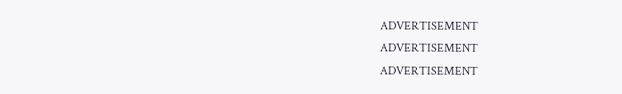ADVERTISEMENT
ADVERTISEMENT
ADVERTISEMENT